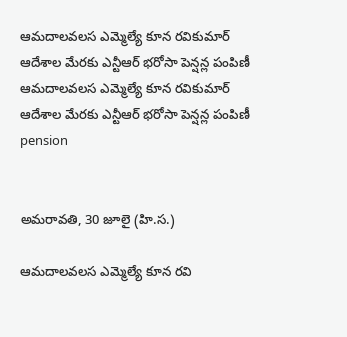ఆమదాలవలస ఎమ్మెల్యే కూన రవికుమార్ ఆదేశాల మేరకు ఎన్టీఆర్ భరోసా పెన్షన్ల పంపిణీ
ఆమదాలవలస ఎమ్మెల్యే కూన రవికుమార్ ఆదేశాల మేరకు ఎన్టీఆర్ భరోసా పెన్షన్ల పంపిణీ
pension


అమరావతి, 30 జూలై (హి.స.)

ఆమదాలవలస ఎమ్మెల్యే కూన రవి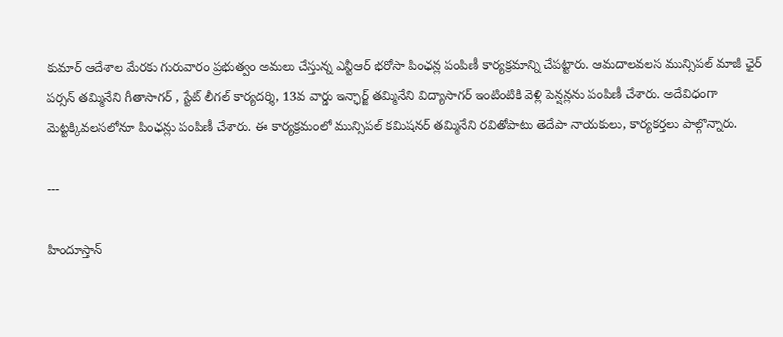కుమార్ ఆదేశాల మేరకు గురువారం ప్రభుత్వం అమలు చేస్తున్న ఎన్టీఆర్ భరోసా పింఛన్ల పంపిణీ కార్యక్రమాన్ని చేపట్టారు. ఆమదాలవలస మున్సిపల్ మాజీ ఛైర్ పర్సన్ తమ్మినేని గీతాసాగర్ , స్టేట్ లీగల్ కార్యదర్శి, 13వ వార్డు ఇన్ఛార్జ్ తమ్మినేని విద్యాసాగర్ ఇంటింటికి వెళ్లి పెన్షన్లను పంపిణీ చేశారు. అదేవిధంగా మెట్టక్కివలసలోనూ పింఛన్లు పంపిణీ చేశారు. ఈ కార్యక్రమంలో మున్సిపల్ కమిషనర్ తమ్మినేని రవితోపాటు తెదేపా నాయకులు, కార్యకర్తలు పాల్గొన్నారు.

---

హిందూస్తాన్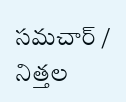సమచార్ / నిత్తల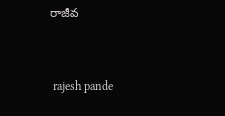రాజీవ


 rajesh pande